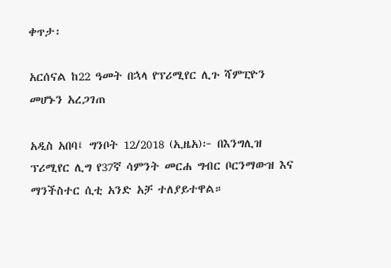ቀጥታ፡

አርሰናል ከ22 ዓመት በኋላ የፕሪሚየር ሊጉ ሻምፒዮን መሆኑን አረጋገጠ

አዲስ አበባ፤ ግንቦት 12/2018 (ኢዜአ)፦ በእንግሊዝ ፕሪሚየር ሊግ የ37ኛ ሳምንት መርሐ ግብር ቦርንማውዝ እና ማንችስተር ሲቲ አንድ አቻ ተለያይተዋል።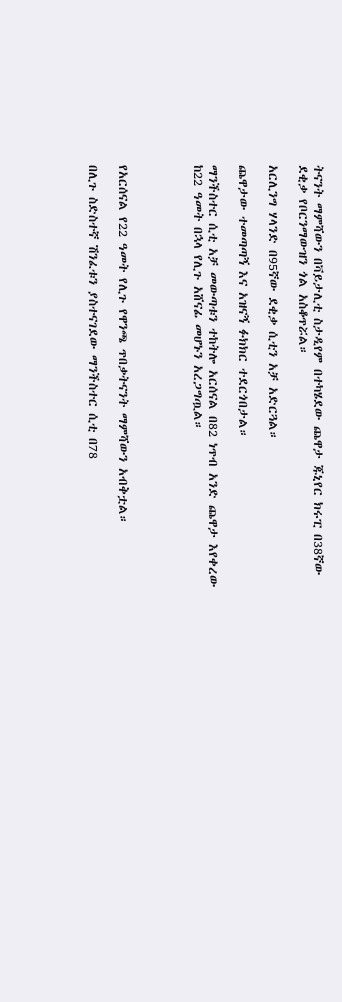ትናንት ማምሻውን በቫይታሊቲ ስታዲየም በተካሄደው ጨዋታ ጁኒየር ክሩፒ በ38ኛው ደቂቃ የቦርንማውዝን ጎል አስቆጥሯል።

አርሊንግ ሃላንድ በ95ኛው ደቂቃ ሲቲን አቻ አድርጓል።

ጨዋታው ተመጣጣኝ እና አዝናኝ ፉክክር ተደርጎበታል።

ማንችስተር ሲቲ አቻ መውጣቱን ተከትሎ አርሰናል በ82 ነጥብ አንድ ጨዋታ እየቀረው ከ22 ዓመት በኋላ የሊጉ አሸናፊ መሆኑን አረጋግጧል።




የአርሰናል የ22 ዓመት የሊጉ የዋንጫ ጥበቃትናንት ማምሻውን አብቅቷል።

በሊጉ ስድስተኛ ሽንፈቱን ያስተናገደው ማንችስተር ሲቲ በ78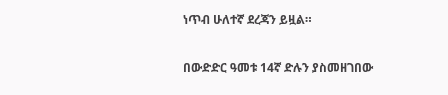ነጥብ ሁለተኛ ደረጃን ይዟል።

በውድድር ዓመቱ 14ኛ ድሉን ያስመዘገበው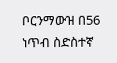ቦርንማውዝ በ56 ነጥብ ስድስተኛ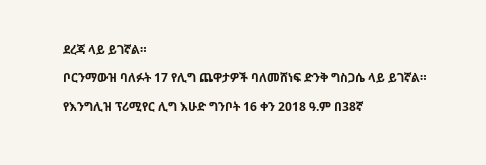ደረጃ ላይ ይገኛል።

ቦርንማውዝ ባለፉት 17 የሊግ ጨዋታዎች ባለመሸነፍ ድንቅ ግስጋሴ ላይ ይገኛል።

የእንግሊዝ ፕሪሚየር ሊግ እሁድ ግንቦት 16 ቀን 2018 ዓ.ም በ38ኛ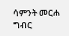ሳምንት መርሐ ግብር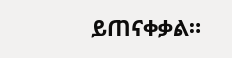ይጠናቀቃል።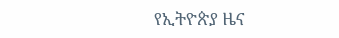የኢትዮጵያ ዜና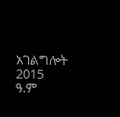አገልግሎት
2015
ዓ.ም